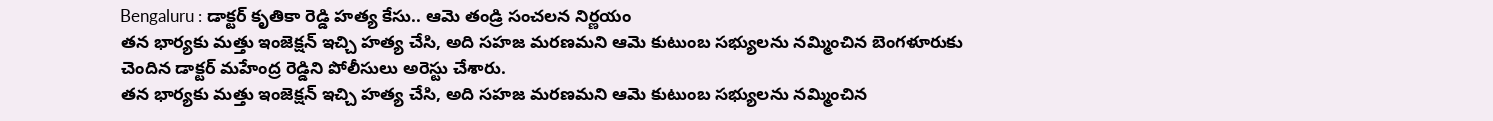Bengaluru : డాక్టర్ కృతికా రెడ్డి హత్య కేసు.. ఆమె తండ్రి సంచలన నిర్ణయం
తన భార్యకు మత్తు ఇంజెక్షన్ ఇచ్చి హత్య చేసి, అది సహజ మరణమని ఆమె కుటుంబ సభ్యులను నమ్మించిన బెంగళూరుకు చెందిన డాక్టర్ మహేంద్ర రెడ్డిని పోలీసులు అరెస్టు చేశారు.
తన భార్యకు మత్తు ఇంజెక్షన్ ఇచ్చి హత్య చేసి, అది సహజ మరణమని ఆమె కుటుంబ సభ్యులను నమ్మించిన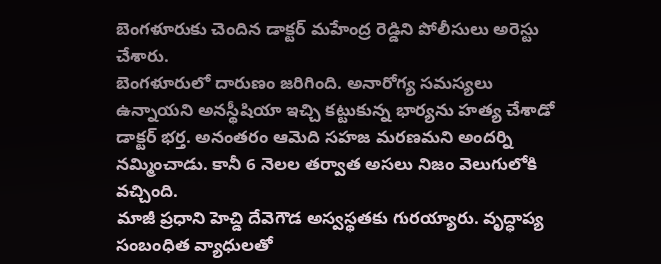బెంగళూరుకు చెందిన డాక్టర్ మహేంద్ర రెడ్డిని పోలీసులు అరెస్టు చేశారు.
బెంగళూరులో దారుణం జరిగింది. అనారోగ్య సమస్యలు ఉన్నాయని అనస్థీషియా ఇచ్చి కట్టుకున్న భార్యను హత్య చేశాడో డాక్టర్ భర్త. అనంతరం ఆమెది సహజ మరణమని అందర్ని నమ్మించాడు. కానీ 6 నెలల తర్వాత అసలు నిజం వెలుగులోకి వచ్చింది.
మాజీ ప్రధాని హెచ్డి దేవెగౌడ అస్వస్థతకు గురయ్యారు. వృద్ధాప్య సంబంధిత వ్యాధులతో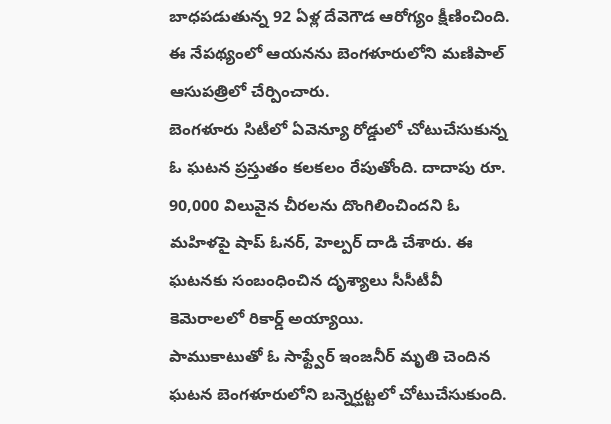బాధపడుతున్న 92 ఏళ్ల దేవెగౌడ ఆరోగ్యం క్షీణించింది. ఈ నేపథ్యంలో ఆయనను బెంగళూరులోని మణిపాల్ ఆసుపత్రిలో చేర్పించారు.
బెంగళూరు సిటీలో ఏవెన్యూ రోడ్డులో చోటుచేసుకున్న ఓ ఘటన ప్రస్తుతం కలకలం రేపుతోంది. దాదాపు రూ. 90,000 విలువైన చీరలను దొంగిలించిందని ఓ మహిళపై షాప్ ఓనర్, హెల్పర్ దాడి చేశారు. ఈ ఘటనకు సంబంధించిన దృశ్యాలు సీసీటీవీ కెమెరాలలో రికార్డ్ అయ్యాయి.
పాముకాటుతో ఓ సాఫ్ట్వేర్ ఇంజనీర్ మృతి చెందిన ఘటన బెంగళూరులోని బన్నెర్ఘట్టలో చోటుచేసుకుంది.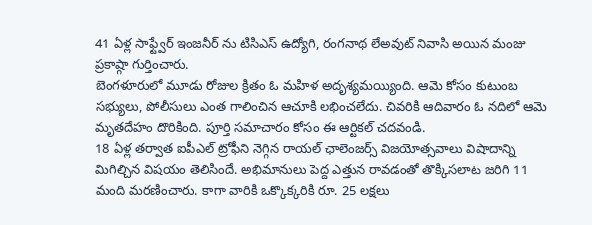41 ఏళ్ల సాఫ్ట్వేర్ ఇంజనీర్ ను టిసిఎస్ ఉద్యోగి, రంగనాథ లేఅవుట్ నివాసి అయిన మంజు ప్రకాష్గా గుర్తించారు.
బెంగళూరులో మూడు రోజుల క్రితం ఓ మహిళ అదృశ్యమయ్యింది. ఆమె కోసం కుటుంబ సభ్యులు, పోలీసులు ఎంత గాలించిన ఆచూకి లభించలేదు. చివరికి ఆదివారం ఓ నదిలో ఆమె మృతదేహం దొరికింది. పూర్తి సమాచారం కోసం ఈ ఆర్టికల్ చదవండి.
18 ఏళ్ల తర్వాత ఐపీఎల్ ట్రోఫీని నెగ్గిన రాయల్ ఛాలెంజర్స్ విజయోత్సవాలు విషాదాన్ని మిగిల్చిన విషయం తెలిసిందే. అభిమానులు పెద్ద ఎత్తున రావడంతో తొక్కిసలాట జరిగి 11 మంది మరణించారు. కాగా వారికి ఒక్కొక్కరికి రూ. 25 లక్షలు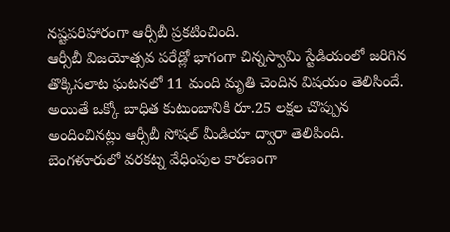నష్టపరిహారంగా ఆర్సీబీ ప్రకటించింది.
ఆర్సీబీ విజయోత్సవ పరేడ్లో భాగంగా చిన్నస్వామి స్టేడియంలో జరిగిన తొక్కిసలాట ఘటనలో 11 మంది మృతి చెందిన విషయం తెలిసిందే. అయితే ఒక్కో బాధిత కుటుంబానికి రూ.25 లక్షల చొప్పున అందించినట్లు ఆర్సీబీ సోషల్ మీడియా ద్వారా తెలిపింది.
బెంగళూరులో వరకట్న వేధింపుల కారణంగా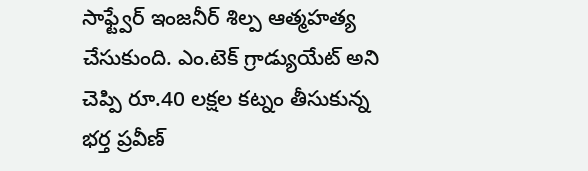సాఫ్ట్వేర్ ఇంజనీర్ శిల్ప ఆత్మహత్య చేసుకుంది. ఎం.టెక్ గ్రాడ్యుయేట్ అని చెప్పి రూ.40 లక్షల కట్నం తీసుకున్న భర్త ప్రవీణ్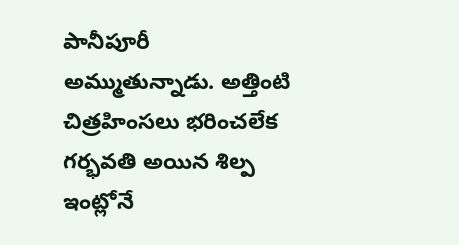పానీపూరీ అమ్ముతున్నాడు. అత్తింటి చిత్రహింసలు భరించలేక గర్భవతి అయిన శిల్ప ఇంట్లోనే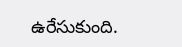ఉరేసుకుంది.